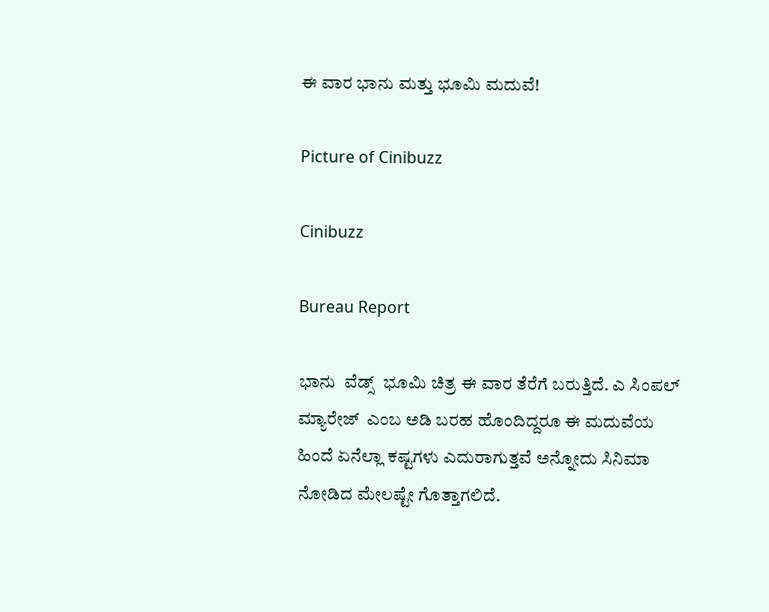ಈ ವಾರ ಭಾನು ಮತ್ತು ಭೂಮಿ ಮದುವೆ!

Picture of Cinibuzz

Cinibuzz

Bureau Report

ಭಾನು  ವೆಡ್ಸ್  ಭೂಮಿ ಚಿತ್ರ ಈ ವಾರ ತೆರೆಗೆ ಬರುತ್ತಿದೆ. ಎ ಸಿಂಪಲ್ ಮ್ಯಾರೇಜ್  ಎಂಬ ಅಡಿ ಬರಹ ಹೊಂದಿದ್ದರೂ ಈ ಮದುವೆಯ ಹಿಂದೆ ಏನೆಲ್ಲಾ ಕಷ್ಟಗಳು ಎದುರಾಗುತ್ತವೆ ಅನ್ನೋದು ಸಿನಿಮಾ ನೋಡಿದ ಮೇಲಷ್ಟೇ ಗೊತ್ತಾಗಲಿದೆ.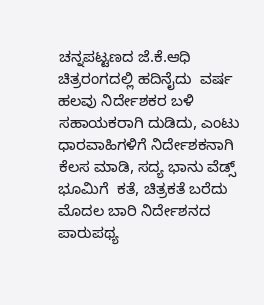ಚನ್ನಪಟ್ಟಣದ ಜೆ.ಕೆ.ಆಧಿ ಚಿತ್ರರಂಗದಲ್ಲಿ ಹದಿನೈದು  ವರ್ಷ ಹಲವು ನಿರ್ದೇಶಕರ ಬಳಿ ಸಹಾಯಕರಾಗಿ ದುಡಿದು, ಎಂಟು ಧಾರವಾಹಿಗಳಿಗೆ ನಿರ್ದೇಶಕನಾಗಿ ಕೆಲಸ ಮಾಡಿ, ಸದ್ಯ ಭಾನು ವೆಡ್ಸ್ ಭೂಮಿಗೆ  ಕತೆ, ಚಿತ್ರಕತೆ ಬರೆದು ಮೊದಲ ಬಾರಿ ನಿರ್ದೇಶನದ ಪಾರುಪಥ್ಯ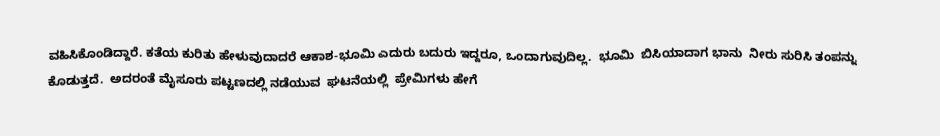ವಹಿಸಿಕೊಂಡಿದ್ದಾರೆ. ಕತೆಯ ಕುರಿತು ಹೇಳುವುದಾದರೆ ಆಕಾಶ-ಭೂಮಿ ಎದುರು ಬದುರು ಇದ್ದರೂ, ಒಂದಾಗುವುದಿಲ್ಲ.  ಭೂಮಿ  ಬಿಸಿಯಾದಾಗ ಭಾನು  ನೀರು ಸುರಿಸಿ ತಂಪನ್ನು ಕೊಡುತ್ತದೆ.  ಅದರಂತೆ ಮೈಸೂರು ಪಟ್ಟಣದಲ್ಲಿ ನಡೆಯುವ  ಘಟನೆಯಲ್ಲಿ  ಪ್ರೇಮಿಗಳು ಹೇಗೆ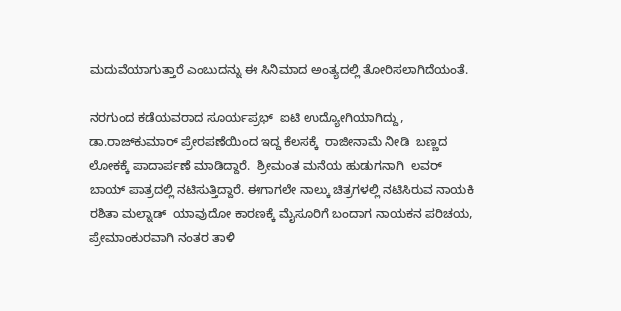ಮದುವೆಯಾಗುತ್ತಾರೆ ಎಂಬುದನ್ನು ಈ ಸಿನಿಮಾದ ಅಂತ್ಯದಲ್ಲಿ ತೋರಿಸಲಾಗಿದೆಯಂತೆ.

ನರಗುಂದ ಕಡೆಯವರಾದ ಸೂರ್ಯಪ್ರಭ್  ಐಟಿ ಉದ್ಯೋಗಿಯಾಗಿದ್ದು, ಡಾ.ರಾಜ್‌ಕುಮಾರ್ ಪ್ರೇರಪಣೆಯಿಂದ ಇದ್ದ ಕೆಲಸಕ್ಕೆ  ರಾಜೀನಾಮೆ ನೀಡಿ  ಬಣ್ಣದ ಲೋಕಕ್ಕೆ ಪಾದಾರ್ಪಣೆ ಮಾಡಿದ್ದಾರೆ.  ಶ್ರೀಮಂತ ಮನೆಯ ಹುಡುಗನಾಗಿ  ಲವರ್ ಬಾಯ್ ಪಾತ್ರದಲ್ಲಿ ನಟಿಸುತ್ತಿದ್ದಾರೆ. ಈಗಾಗಲೇ ನಾಲ್ಕು ಚಿತ್ರಗಳಲ್ಲಿ ನಟಿಸಿರುವ ನಾಯಕಿ ರಶಿತಾ ಮಲ್ನಾಡ್  ಯಾವುದೋ ಕಾರಣಕ್ಕೆ ಮೈಸೂರಿಗೆ ಬಂದಾಗ ನಾಯಕನ ಪರಿಚಯ, ಪ್ರೇಮಾಂಕುರವಾಗಿ ನಂತರ ತಾಳಿ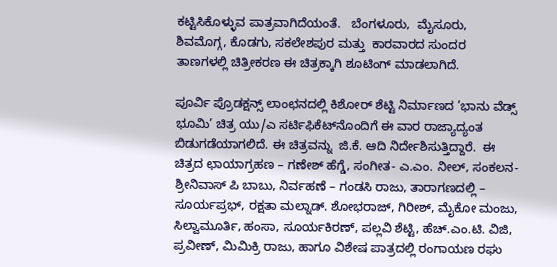ಕಟ್ಟಿಸಿಕೊಳ್ಳುವ ಪಾತ್ರವಾಗಿದೆಯಂತೆ.   ಬೆಂಗಳೂರು,  ಮೈಸೂರು, ಶಿವಮೊಗ್ಗ, ಕೊಡಗು, ಸಕಲೇಶಪುರ ಮತ್ತು  ಕಾರವಾರದ ಸುಂದರ ತಾಣಗಳಲ್ಲಿ ಚಿತ್ರೀಕರಣ ಈ ಚಿತ್ರಕ್ಕಾಗಿ ಶೂಟಿಂಗ್ ಮಾಡಲಾಗಿದೆ.

ಪೂರ್ವಿ ಪ್ರೊಡಕ್ಷನ್ಸ್ ಲಾಂಛನದಲ್ಲಿ ಕಿಶೋರ್ ಶೆಟ್ಟಿ ನಿರ್ಮಾಣದ ’ಭಾನು ವೆಡ್ಸ್ ಭೂಮಿ’ ಚಿತ್ರ ಯು/ಎ ಸರ್ಟಿಫಿಕೆಟ್‌ನೊಂದಿಗೆ ಈ ವಾರ ರಾಜ್ಯಾದ್ಯಂತ ಬಿಡುಗಡೆಯಾಗಲಿದೆ. ಈ ಚಿತ್ರವನ್ನು  ಜಿ.ಕೆ. ಆದಿ ನಿರ್ದೇಶಿಸುತ್ತಿದ್ದಾರೆ.  ಈ ಚಿತ್ರದ ಛಾಯಾಗ್ರಹಣ – ಗಣೇಶ್ ಹೆಗ್ಡೆ, ಸಂಗೀತ- ಎ.ಎಂ. ನೀಲ್, ಸಂಕಲನ- ಶ್ರೀನಿವಾಸ್ ಪಿ ಬಾಬು, ನಿರ್ವಹಣೆ – ಗಂಡಸಿ ರಾಜು, ತಾರಾಗಣದಲ್ಲಿ – ಸೂರ್ಯಪ್ರಭ್, ರಕ್ಷತಾ ಮಲ್ನಾಡ್. ಶೋಭರಾಜ್, ಗಿರೀಶ್, ಮೈಕೋ ಮಂಜು, ಸಿಲ್ವಾಮೂರ್ತಿ, ಹಂಸಾ, ಸೂರ್ಯಕಿರಣ್, ಪಲ್ಲವಿ ಶೆಟ್ಟಿ, ಹೆಚ್.ಎಂ.ಟಿ. ವಿಜಿ, ಪ್ರವೀಣ್, ಮಿಮಿಕ್ರಿ ರಾಜು, ಹಾಗೂ ವಿಶೇಷ ಪಾತ್ರದಲ್ಲಿ ರಂಗಾಯಣ ರಘು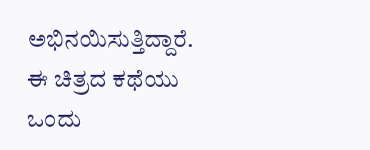ಅಭಿನಯಿಸುತ್ತಿದ್ದಾರೆ. ಈ ಚಿತ್ರದ ಕಥೆಯು ಒಂದು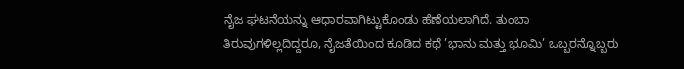ನೈಜ ಘಟನೆಯನ್ನು ಆಧಾರವಾಗಿಟ್ಟುಕೊಂಡು ಹೆಣೆಯಲಾಗಿದೆ. ತುಂಬಾ ತಿರುವುಗಳಿಲ್ಲದಿದ್ದರೂ, ನೈಜತೆಯಿಂದ ಕೂಡಿದ ಕಥೆ ’ಭಾನು ಮತ್ತು ಭೂಮಿ’ ಒಬ್ಬರನ್ನೊಬ್ಬರು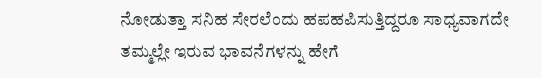ನೋಡುತ್ತಾ ಸನಿಹ ಸೇರಲೆಂದು ಹಪಹಪಿಸುತ್ತಿದ್ದರೂ ಸಾಧ್ಯವಾಗದೇ ತಮ್ಮಲ್ಲೇ ಇರುವ ಭಾವನೆಗಳನ್ನು ಹೇಗೆ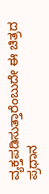ವ್ಯಕ್ತಪಡಿಸುತ್ತಾರೆಂಬುದೇ ಈ ಚಿತ್ರದ ಪ್ರಧಾನ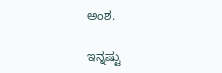ಅಂಶ.

ಇನ್ನಷ್ಟು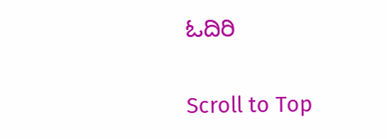ಓದಿರಿ

Scroll to Top